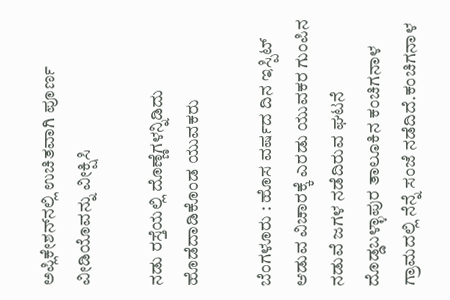ಅಪ್ಲಿಕೇಶನ್‌ನಲ್ಲಿ ಉಚಿತವಾಗಿ ಪೂರ್ಣ ವೀಡಿಯೊವನ್ನು ವೀಕ್ಷಿಸಿ

ನಡು ರಸ್ತೆಯಲ್ಲಿ ದೊಣ್ಣೆಗಳನ್ನಿಡಿದು ಹೊಡೆದಾಡಿಕೊಂಡ ಯುವಕರು

ಬೆಂಗಳೂರು : ಹೊಸ ವರ್ಷದ ದಿನ ಇಸ್ಪಿಟ್ ಆಡುವ ವಿಚಾರಕ್ಕೆ ಎರಡು ಯುವಕರ ಗುಂಪಿನ ನಡುವೆ ಜಗಳ ನಡೆದಿರುವ ಘಟನೆ ದೊಡ್ಡಬಳ್ಳಾಪುರ ತಾಲೂಕಿನ ಕಂಚಿಗನಾಳ ಗ್ರಾಮದಲ್ಲಿ ನೆನ್ನೆ ಸಂಜೆ ನಡೆದಿದೆ.ಕಂಚಿಗನಾಳ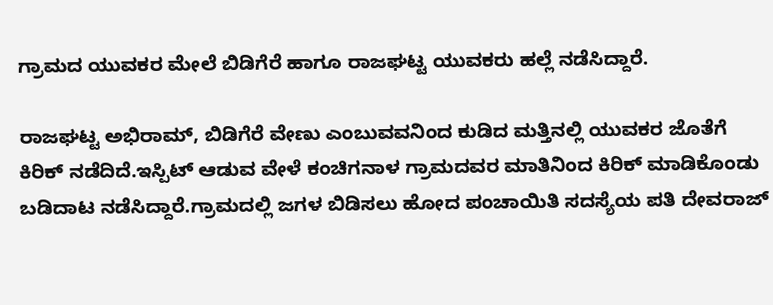ಗ್ರಾಮದ ಯುವಕರ ಮೇಲೆ ಬಿಡಿಗೆರೆ ಹಾಗೂ ರಾಜಘಟ್ಟ ಯುವಕರು ಹಲ್ಲೆ ನಡೆಸಿದ್ದಾರೆ.

ರಾಜಘಟ್ಟ ಅಭಿರಾಮ್, ಬಿಡಿಗೆರೆ ವೇಣು ಎಂಬುವವನಿಂದ ಕುಡಿದ ಮತ್ತಿನಲ್ಲಿ ಯುವಕರ ಜೊತೆಗೆ ಕಿರಿಕ್ ನಡೆದಿದೆ.ಇಸ್ಪಿಟ್ ಆಡುವ ವೇಳೆ ಕಂಚಿಗನಾಳ ಗ್ರಾಮದವರ ಮಾತಿನಿಂದ ಕಿರಿಕ್ ಮಾಡಿಕೊಂಡು ಬಡಿದಾಟ ನಡೆಸಿದ್ದಾರೆ.ಗ್ರಾಮದಲ್ಲಿ ಜಗಳ ಬಿಡಿಸಲು ಹೋದ ಪಂಚಾಯಿತಿ ಸದಸ್ಯೆಯ ಪತಿ ದೇವರಾಜ್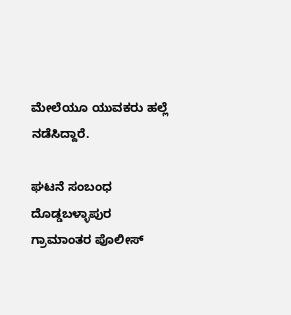ಮೇಲೆಯೂ ಯುವಕರು ಹಲ್ಲೆ ನಡೆಸಿದ್ದಾರೆ.

ಘಟನೆ ಸಂಬಂಧ ದೊಡ್ಡಬಳ್ಳಾಪುರ ಗ್ರಾಮಾಂತರ ಪೊಲೀಸ್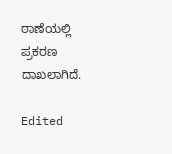ಠಾಣೆಯಲ್ಲಿ ಪ್ರಕರಣ ದಾಖಲಾಗಿದೆ.

Edited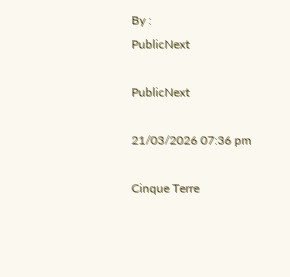By :
PublicNext

PublicNext

21/03/2026 07:36 pm

Cinque Terre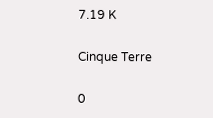7.19 K

Cinque Terre

0